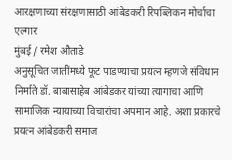आरक्षणाच्या संरक्षणासाठी आंबेडकरी रिपब्लिकन मोर्चाचा एल्गार
मुंबई / रमेश औताडे
अनुसूचित जातींमध्ये फूट पाडण्याचा प्रयत्न म्हणजे संविधान निर्माते डॉ. बाबासाहेब आंबेडकर यांच्या त्यागाचा आणि सामाजिक न्यायाच्या विचारांचा अपमान आहे. अशा प्रकारचे प्रयत्न आंबेडकरी समाज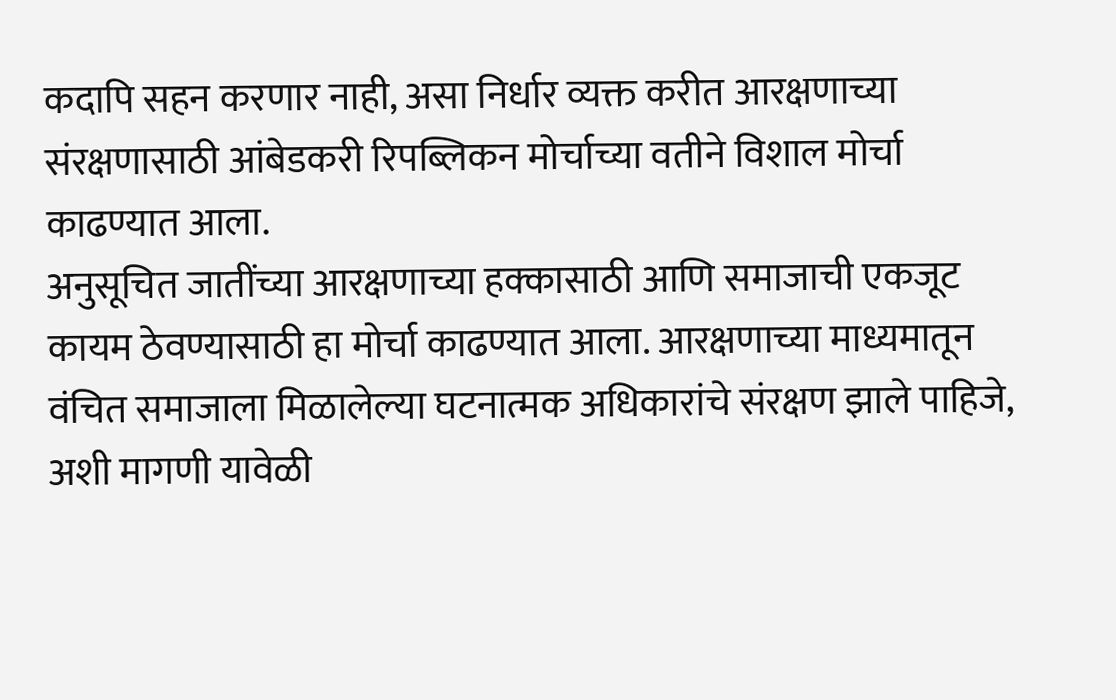कदापि सहन करणार नाही, असा निर्धार व्यक्त करीत आरक्षणाच्या संरक्षणासाठी आंबेडकरी रिपब्लिकन मोर्चाच्या वतीने विशाल मोर्चा काढण्यात आला.
अनुसूचित जातींच्या आरक्षणाच्या हक्कासाठी आणि समाजाची एकजूट कायम ठेवण्यासाठी हा मोर्चा काढण्यात आला. आरक्षणाच्या माध्यमातून वंचित समाजाला मिळालेल्या घटनात्मक अधिकारांचे संरक्षण झाले पाहिजे, अशी मागणी यावेळी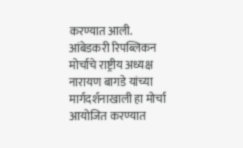करण्यात आली.
आंबेडकरी रिपब्लिकन मोर्चाचे राष्ट्रीय अध्यक्ष नारायण बागडे यांच्या मार्गदर्शनाखाली हा मोर्चा आयोजित करण्यात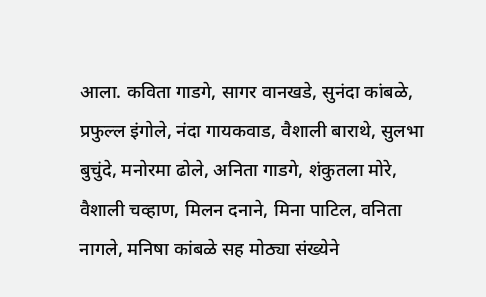आला. कविता गाडगे, सागर वानखडे, सुनंदा कांबळे, प्रफुल्ल इंगोले, नंदा गायकवाड, वैशाली बाराथे, सुलभा बुचुंदे, मनोरमा ढोले, अनिता गाडगे, शंकुतला मोरे, वैशाली चव्हाण, मिलन दनाने, मिना पाटिल, वनिता नागले, मनिषा कांबळे सह मोठ्या संख्येने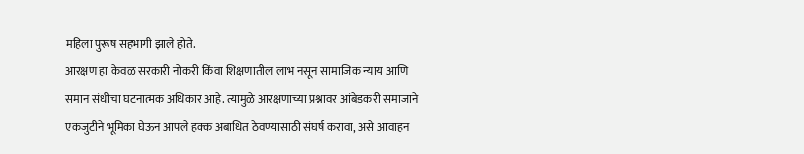महिला पुरूष सहभागी झाले होते.
आरक्षण हा केवळ सरकारी नोकरी किंवा शिक्षणातील लाभ नसून सामाजिक न्याय आणि समान संधीचा घटनात्मक अधिकार आहे. त्यामुळे आरक्षणाच्या प्रश्नावर आंबेडकरी समाजाने एकजुटीने भूमिका घेऊन आपले हक्क अबाधित ठेवण्यासाठी संघर्ष करावा, असे आवाहन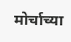मोर्चाच्या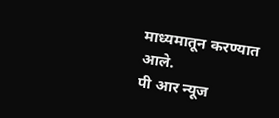माध्यमातून करण्यात आले.
पी आर न्यूज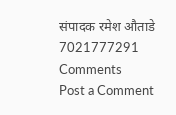संपादक रमेश औताडे 7021777291
Comments
Post a Comment